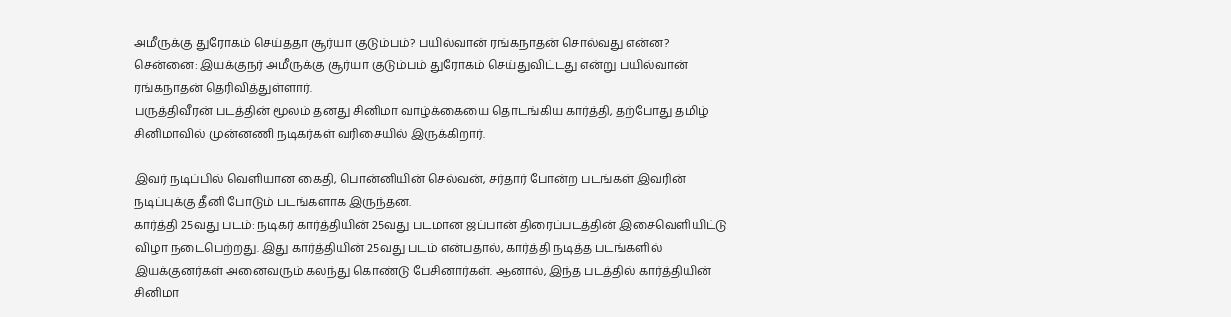அமீருக்கு துரோகம் செய்ததா சூர்யா குடும்பம்? பயில்வான் ரங்கநாதன் சொல்வது என்ன?
சென்னை: இயக்குநர் அமீருக்கு சூர்யா குடும்பம் துரோகம் செய்துவிட்டது என்று பயில்வான் ரங்கநாதன் தெரிவித்துள்ளார்.
பருத்திவீரன் படத்தின் மூலம் தனது சினிமா வாழ்க்கையை தொடங்கிய கார்த்தி, தற்போது தமிழ் சினிமாவில் முன்னணி நடிகர்கள் வரிசையில் இருக்கிறார்.

இவர் நடிப்பில் வெளியான கைதி, பொன்னியின் செல்வன், சர்தார் போன்ற படங்கள் இவரின் நடிப்புக்கு தீனி போடும் படங்களாக இருந்தன.
கார்த்தி 25வது படம்: நடிகர் கார்த்தியின் 25வது படமான ஜப்பான் திரைப்படத்தின் இசைவெளியிட்டு விழா நடைபெற்றது. இது கார்த்தியின் 25வது படம் என்பதால், கார்த்தி நடித்த படங்களில் இயக்குனர்கள் அனைவரும் கலந்து கொண்டு பேசினார்கள். ஆனால், இந்த படத்தில் கார்த்தியின் சினிமா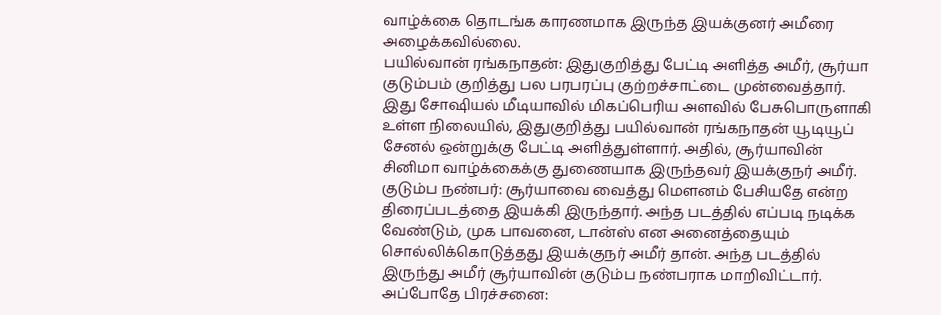வாழ்க்கை தொடங்க காரணமாக இருந்த இயக்குனர் அமீரை அழைக்கவில்லை.
பயில்வான் ரங்கநாதன்: இதுகுறித்து பேட்டி அளித்த அமீர், சூர்யா குடும்பம் குறித்து பல பரபரப்பு குற்றச்சாட்டை முன்வைத்தார். இது சோஷியல் மீடியாவில் மிகப்பெரிய அளவில் பேசுபொருளாகி உள்ள நிலையில், இதுகுறித்து பயில்வான் ரங்கநாதன் யூடியூப் சேனல் ஒன்றுக்கு பேட்டி அளித்துள்ளார். அதில், சூர்யாவின் சினிமா வாழ்க்கைக்கு துணையாக இருந்தவர் இயக்குநர் அமீர்.
குடும்ப நண்பர்: சூர்யாவை வைத்து மௌனம் பேசியதே என்ற திரைப்படத்தை இயக்கி இருந்தார். அந்த படத்தில் எப்படி நடிக்க வேண்டும், முக பாவனை, டான்ஸ் என அனைத்தையும் சொல்லிக்கொடுத்தது இயக்குநர் அமீர் தான். அந்த படத்தில் இருந்து அமீர் சூர்யாவின் குடும்ப நண்பராக மாறிவிட்டார்.
அப்போதே பிரச்சனை: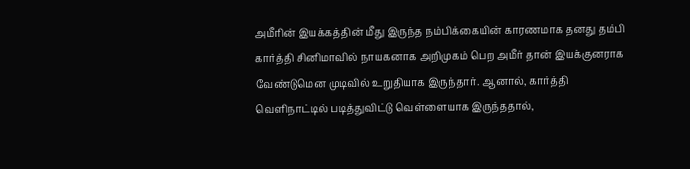அமீரின் இயக்கத்தின் மீது இருந்த நம்பிக்கையின் காரணமாக தனது தம்பி கார்த்தி சினிமாவில் நாயகனாக அறிமுகம் பெற அமீர் தான் இயக்குனராக வேண்டுமென முடிவில் உறுதியாக இருந்தார். ஆனால், கார்த்தி வெளிநாட்டில் படித்துவிட்டு வெள்ளையாக இருந்ததால்,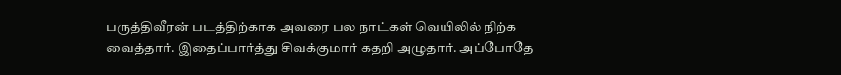பருத்திவீரன் படத்திற்காக அவரை பல நாட்கள் வெயிலில் நிற்க வைத்தார். இதைப்பார்த்து சிவக்குமார் கதறி அழுதார். அப்போதே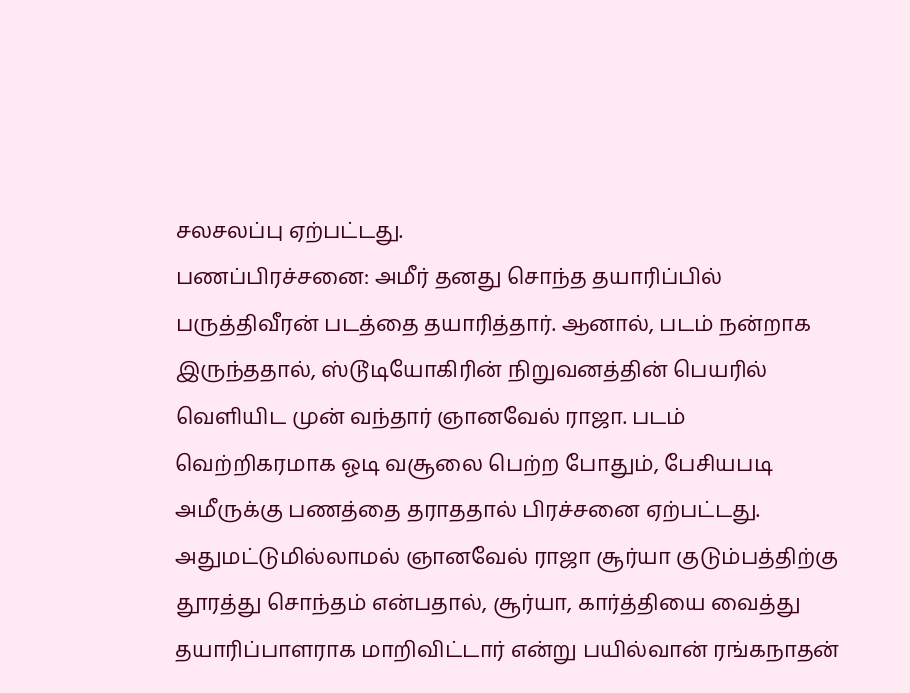சலசலப்பு ஏற்பட்டது.
பணப்பிரச்சனை: அமீர் தனது சொந்த தயாரிப்பில் பருத்திவீரன் படத்தை தயாரித்தார். ஆனால், படம் நன்றாக இருந்ததால், ஸ்டூடியோகிரின் நிறுவனத்தின் பெயரில் வெளியிட முன் வந்தார் ஞானவேல் ராஜா. படம் வெற்றிகரமாக ஓடி வசூலை பெற்ற போதும், பேசியபடி அமீருக்கு பணத்தை தராததால் பிரச்சனை ஏற்பட்டது. அதுமட்டுமில்லாமல் ஞானவேல் ராஜா சூர்யா குடும்பத்திற்கு தூரத்து சொந்தம் என்பதால், சூர்யா, கார்த்தியை வைத்து தயாரிப்பாளராக மாறிவிட்டார் என்று பயில்வான் ரங்கநாதன்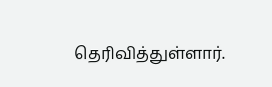தெரிவித்துள்ளார்.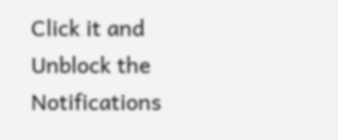Click it and Unblock the Notifications